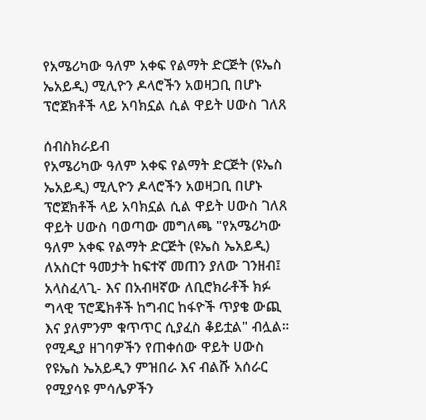የአሜሪካው ዓለም አቀፍ የልማት ድርጅት (ዩኤስ ኤአይዲ) ሚሊዮን ዶላሮችን አወዛጋቢ በሆኑ ፕሮጀክቶች ላይ አባክኗል ሲል ዋይት ሀውስ ገለጸ

ሰብስክራይብ
የአሜሪካው ዓለም አቀፍ የልማት ድርጅት (ዩኤስ ኤአይዲ) ሚሊዮን ዶላሮችን አወዛጋቢ በሆኑ ፕሮጀክቶች ላይ አባክኗል ሲል ዋይት ሀውስ ገለጸ ዋይት ሀውስ ባወጣው መግለጫ "የአሜሪካው ዓለም አቀፍ የልማት ድርጅት (ዩኤስ ኤአይዲ) ለአስርተ ዓመታት ከፍተኛ መጠን ያለው ገንዘብ፤ አላስፈላጊ- እና በአብዛኛው ለቢሮክራቶች ክፉ ግላዊ ፕሮጄክቶች ከግብር ከፋዮች ጥያቄ ውጪ እና ያለምንም ቁጥጥር ሲያፈስ ቆይቷል" ብሏል። የሚዲያ ዘገባዎችን የጠቀሰው ዋይት ሀውስ የዩኤስ ኤአይዲን ምዝበራ እና ብልሹ አሰራር የሚያሳዩ ምሳሌዎችን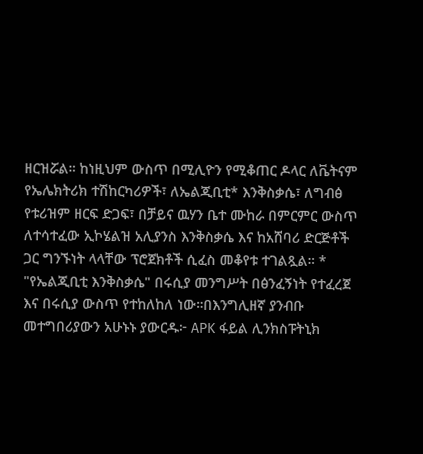ዘርዝሯል። ከነዚህም ውስጥ በሚሊዮን የሚቆጠር ዶላር ለቬትናም የኤሌክትሪክ ተሽከርካሪዎች፣ ለኤልጂቢቲ* እንቅስቃሴ፣ ለግብፅ የቱሪዝም ዘርፍ ድጋፍ፣ በቻይና ዉሃን ቤተ ሙከራ በምርምር ውስጥ ለተሳተፈው ኢኮሄልዝ አሊያንስ እንቅስቃሴ እና ከአሸባሪ ድርጅቶች ጋር ግንኙነት ላላቸው ፕሮጀክቶች ሲፈስ መቆየቱ ተገልጿል። * "የኤልጂቢቲ እንቅስቃሴ" በሩሲያ መንግሥት በፅንፈኝነት የተፈረጀ እና በሩሲያ ውስጥ የተከለከለ ነው።በእንግሊዘኛ ያንብቡ መተግበሪያውን አሁኑኑ ያውርዱ፦ APK ፋይል ሊንክስፑትኒክ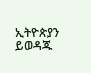ኢትዮጵያን ይወዳጁ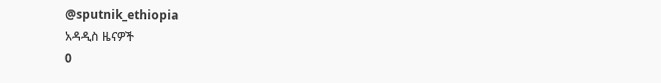@sputnik_ethiopia
አዳዲስ ዜናዎች
0